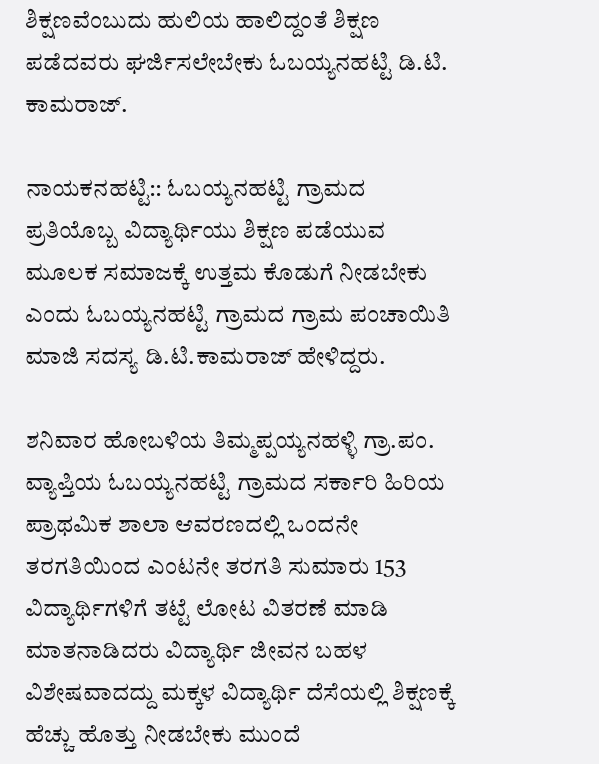ಶಿಕ್ಷಣವೆಂಬುದು ಹುಲಿಯ ಹಾಲಿದ್ದಂತೆ ಶಿಕ್ಷಣ ಪಡೆದವರು ಘರ್ಜಿಸಲೇಬೇಕು ಓಬಯ್ಯನಹಟ್ಟಿ ಡಿ.ಟಿ. ಕಾಮರಾಜ್.

ನಾಯಕನಹಟ್ಟಿ:: ಓಬಯ್ಯನಹಟ್ಟಿ ಗ್ರಾಮದ ಪ್ರತಿಯೊಬ್ಬ ವಿದ್ಯಾರ್ಥಿಯು ಶಿಕ್ಷಣ ಪಡೆಯುವ ಮೂಲಕ ಸಮಾಜಕ್ಕೆ ಉತ್ತಮ ಕೊಡುಗೆ ನೀಡಬೇಕು ಎಂದು ಓಬಯ್ಯನಹಟ್ಟಿ ಗ್ರಾಮದ ಗ್ರಾಮ ಪಂಚಾಯಿತಿ ಮಾಜಿ ಸದಸ್ಯ ಡಿ.ಟಿ.ಕಾಮರಾಜ್ ಹೇಳಿದ್ದರು.

ಶನಿವಾರ ಹೋಬಳಿಯ ತಿಮ್ಮಪ್ಪಯ್ಯನಹಳ್ಳಿ ಗ್ರಾ.ಪಂ. ವ್ಯಾಪ್ತಿಯ ಓಬಯ್ಯನಹಟ್ಟಿ ಗ್ರಾಮದ ಸರ್ಕಾರಿ ಹಿರಿಯ ಪ್ರಾಥಮಿಕ ಶಾಲಾ ಆವರಣದಲ್ಲಿ ಒಂದನೇ ತರಗತಿಯಿಂದ ಎಂಟನೇ ತರಗತಿ ಸುಮಾರು 153 ವಿದ್ಯಾರ್ಥಿಗಳಿಗೆ ತಟ್ಟೆ ಲೋಟ ವಿತರಣೆ ಮಾಡಿ ಮಾತನಾಡಿದರು ವಿದ್ಯಾರ್ಥಿ ಜೀವನ ಬಹಳ ವಿಶೇಷವಾದದ್ದು ಮಕ್ಕಳ ವಿದ್ಯಾರ್ಥಿ ದೆಸೆಯಲ್ಲಿ ಶಿಕ್ಷಣಕ್ಕೆ ಹೆಚ್ಚು ಹೊತ್ತು ನೀಡಬೇಕು ಮುಂದೆ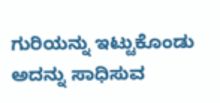ಗುರಿಯನ್ನು ಇಟ್ಟುಕೊಂಡು ಅದನ್ನು ಸಾಧಿಸುವ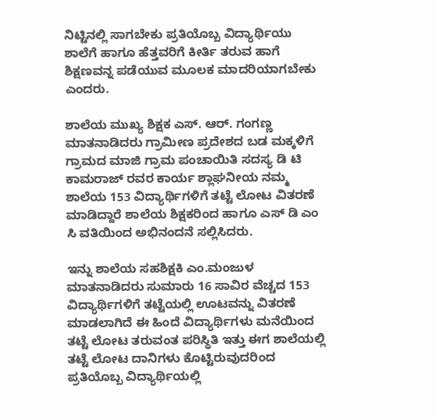ನಿಟ್ಟಿನಲ್ಲಿ ಸಾಗಬೇಕು ಪ್ರತಿಯೊಬ್ಬ ವಿದ್ಯಾರ್ಥಿಯು ಶಾಲೆಗೆ ಹಾಗೂ ಹೆತ್ತವರಿಗೆ ಕೀರ್ತಿ ತರುವ ಹಾಗೆ ಶಿಕ್ಷಣವನ್ನ ಪಡೆಯುವ ಮೂಲಕ ಮಾದರಿಯಾಗಬೇಕು ಎಂದರು.

ಶಾಲೆಯ ಮುಖ್ಯ ಶಿಕ್ಷಕ ಎಸ್. ಆರ್. ಗಂಗಣ್ಣ ಮಾತನಾಡಿದರು ಗ್ರಾಮೀಣ ಪ್ರದೇಶದ ಬಡ ಮಕ್ಕಳಿಗೆ ಗ್ರಾಮದ ಮಾಜಿ ಗ್ರಾಮ ಪಂಚಾಯಿತಿ ಸದಸ್ಯ ಡಿ ಟಿ ಕಾಮರಾಜ್ ರವರ ಕಾರ್ಯ ಶ್ಲಾಘನೀಯ ನಮ್ಮ ಶಾಲೆಯ 153 ವಿದ್ಯಾರ್ಥಿಗಳಿಗೆ ತಟ್ಟೆ ಲೋಟ ವಿತರಣೆ ಮಾಡಿದ್ದಾರೆ ಶಾಲೆಯ ಶಿಕ್ಷಕರಿಂದ ಹಾಗೂ ಎಸ್ ಡಿ ಎಂ ಸಿ ವತಿಯಿಂದ ಅಭಿನಂದನೆ ಸಲ್ಲಿಸಿದರು.

ಇನ್ನು ಶಾಲೆಯ ಸಹಶಿಕ್ಷಕಿ ಎಂ.ಮಂಜುಳ ಮಾತನಾಡಿದರು ಸುಮಾರು 16 ಸಾವಿರ ವೆಚ್ಚದ 153 ವಿದ್ಯಾರ್ಥಿಗಳಿಗೆ ತಟ್ಟೆಯಲ್ಲಿ ಊಟವನ್ನು ವಿತರಣೆ ಮಾಡಲಾಗಿದೆ ಈ ಹಿಂದೆ ವಿದ್ಯಾರ್ಥಿಗಳು ಮನೆಯಿಂದ ತಟ್ಟೆ ಲೋಟ ತರುವಂತ ಪರಿಸ್ಥಿತಿ ಇತ್ತು ಈಗ ಶಾಲೆಯಲ್ಲಿ ತಟ್ಟೆ ಲೋಟ ದಾನಿಗಳು ಕೊಟ್ಟಿರುವುದರಿಂದ ಪ್ರತಿಯೊಬ್ಬ ವಿದ್ಯಾರ್ಥಿಯಲ್ಲಿ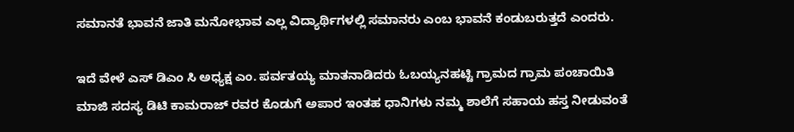ಸಮಾನತೆ ಭಾವನೆ ಜಾತಿ ಮನೋಭಾವ ಎಲ್ಲ ವಿದ್ಯಾರ್ಥಿಗಳಲ್ಲಿ ಸಮಾನರು ಎಂಬ ಭಾವನೆ ಕಂಡುಬರುತ್ತದೆ ಎಂದರು.

ಇದೆ ವೇಳೆ ಎಸ್ ಡಿಎಂ ಸಿ ಅಧ್ಯಕ್ಷ ಎಂ. ಪರ್ವತಯ್ಯ ಮಾತನಾಡಿದರು ಓಬಯ್ಯನಹಟ್ಟಿ ಗ್ರಾಮದ ಗ್ರಾಮ ಪಂಚಾಯಿತಿ ಮಾಜಿ ಸದಸ್ಯ ಡಿಟಿ ಕಾಮರಾಜ್ ರವರ ಕೊಡುಗೆ ಅಪಾರ ಇಂತಹ ಧಾನಿಗಳು ನಮ್ಮ ಶಾಲೆಗೆ ಸಹಾಯ ಹಸ್ತ ನೀಡುವಂತೆ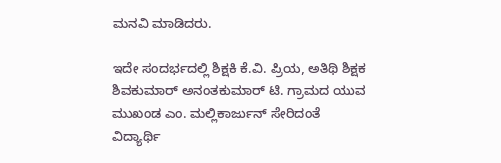ಮನವಿ ಮಾಡಿದರು.

ಇದೇ ಸಂದರ್ಭದಲ್ಲಿ ಶಿಕ್ಷಕಿ ಕೆ.ವಿ. ಪ್ರಿಯ, ಅತಿಥಿ ಶಿಕ್ಷಕ ಶಿವಕುಮಾರ್ ಅನಂತಕುಮಾರ್ ಟಿ. ಗ್ರಾಮದ ಯುವ ಮುಖಂಡ ಎಂ. ಮಲ್ಲಿಕಾರ್ಜುನ್ ಸೇರಿದಂತೆ ವಿದ್ಯಾರ್ಥಿ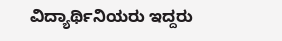ವಿದ್ಯಾರ್ಥಿನಿಯರು ಇದ್ದರು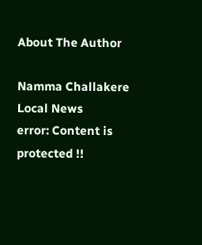About The Author

Namma Challakere Local News
error: Content is protected !!